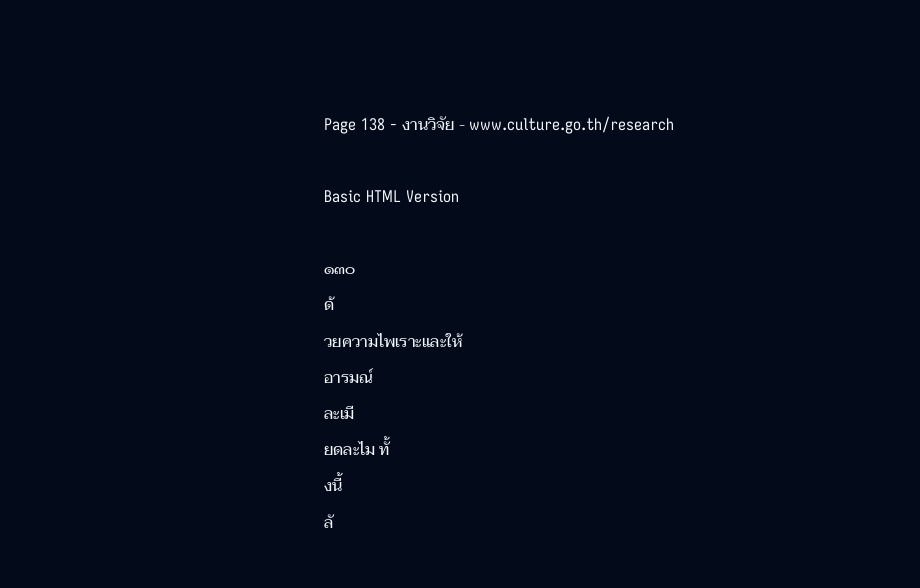Page 138 - งานวิจัย - www.culture.go.th/research

Basic HTML Version

๑๓๐
ด้
วยความไพเราะและให้
อารมณ์
ละเมี
ยดละไม ทั้
งนี้
ลั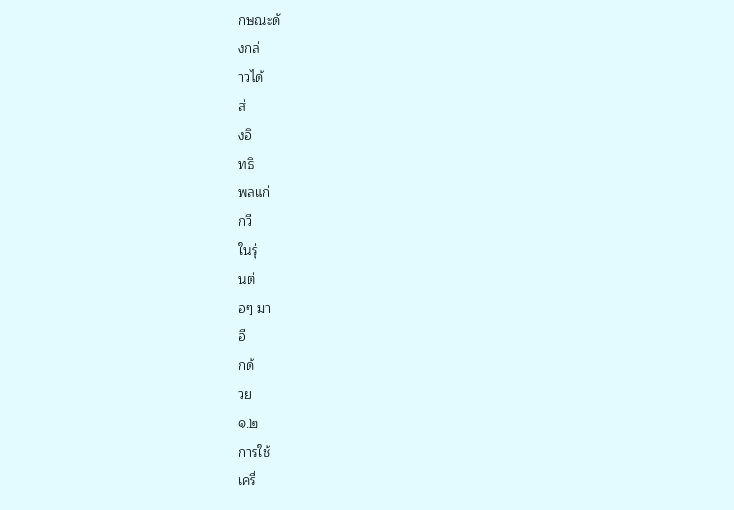กษณะดั
งกล่
าวได้
ส่
งอิ
ทธิ
พลแก่
กวี
ในรุ่
นต่
อๆ มา
อี
กด้
วย
๑.๒
การใช้
เครื่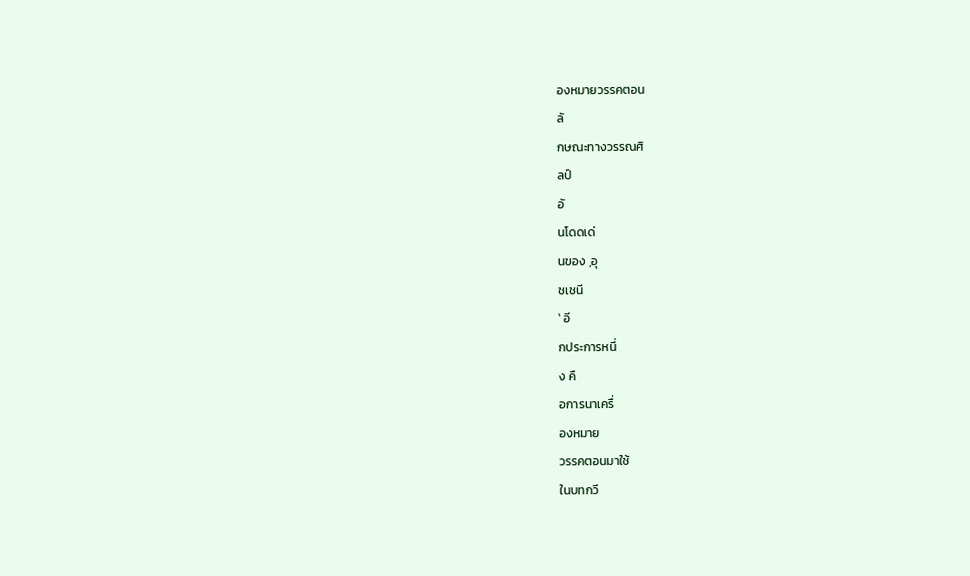องหมายวรรคตอน
ลั
กษณะทางวรรณศิ
ลป์
อั
นโดดเด่
นของ ‚อุ
ชเชนี
‛ อี
กประการหนึ่
ง คื
อการนาเครื่
องหมาย
วรรคตอนมาใช้
ในบทกวี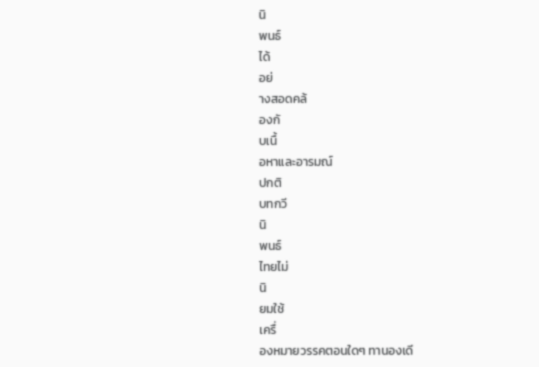นิ
พนธ์
ได้
อย่
างสอดคล้
องกั
บเนื้
อหาและอารมณ์
ปกติ
บทกวี
นิ
พนธ์
ไทยไม่
นิ
ยมใช้
เครื่
องหมายวรรคตอนใดๆ ทานองเดี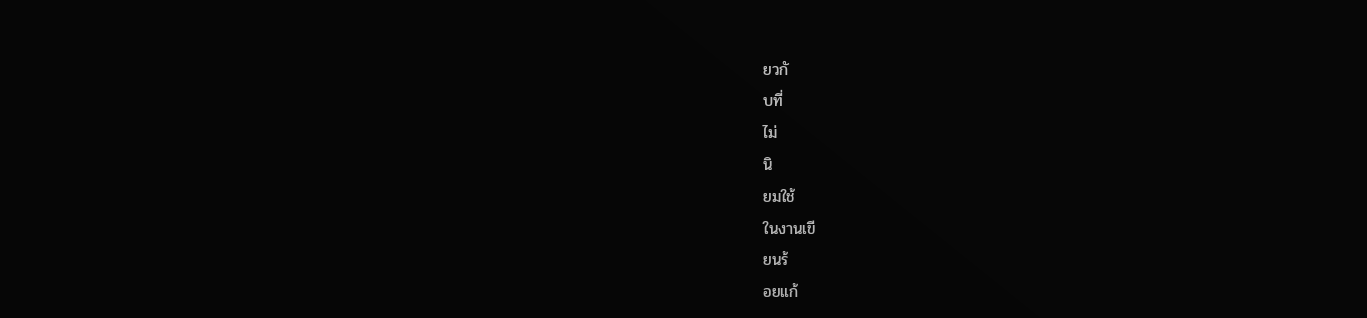ยวกั
บที่
ไม่
นิ
ยมใช้
ในงานเขี
ยนร้
อยแก้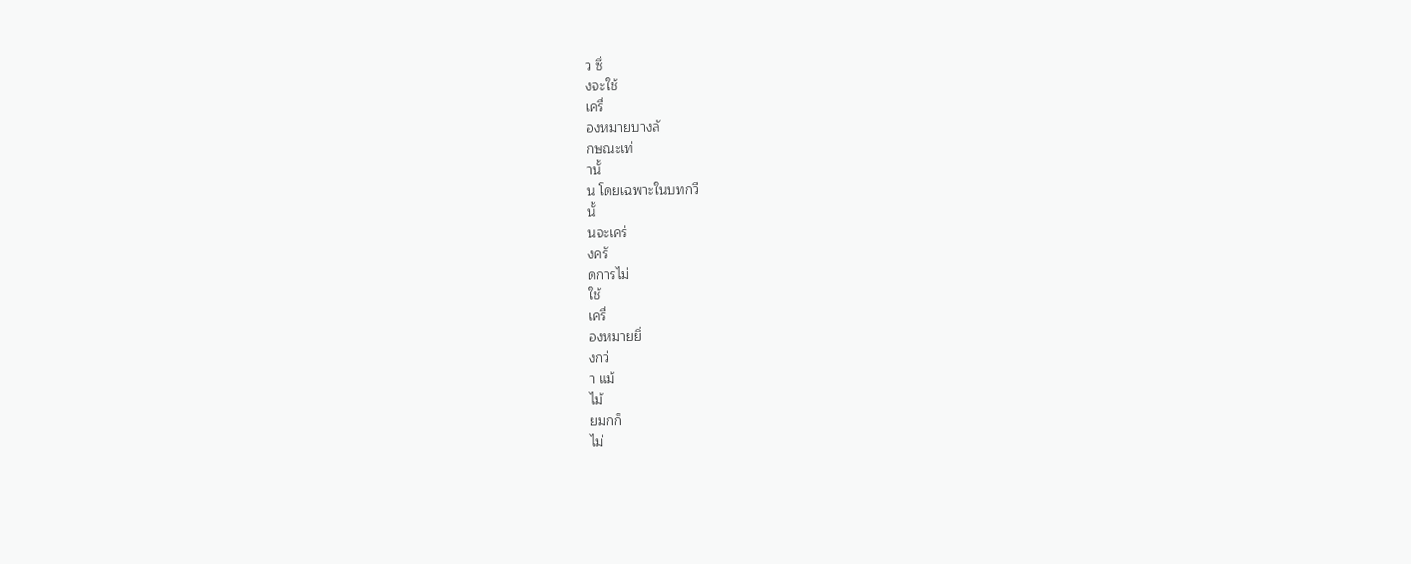ว ซึ่
งจะใช้
เครื่
องหมายบางลั
กษณะเท่
านั้
น โดยเฉพาะในบทกวี
นั้
นจะเคร่
งครั
ดการไม่
ใช้
เครื่
องหมายยิ่
งกว่
า แม้
ไม้
ยมกก็
ไม่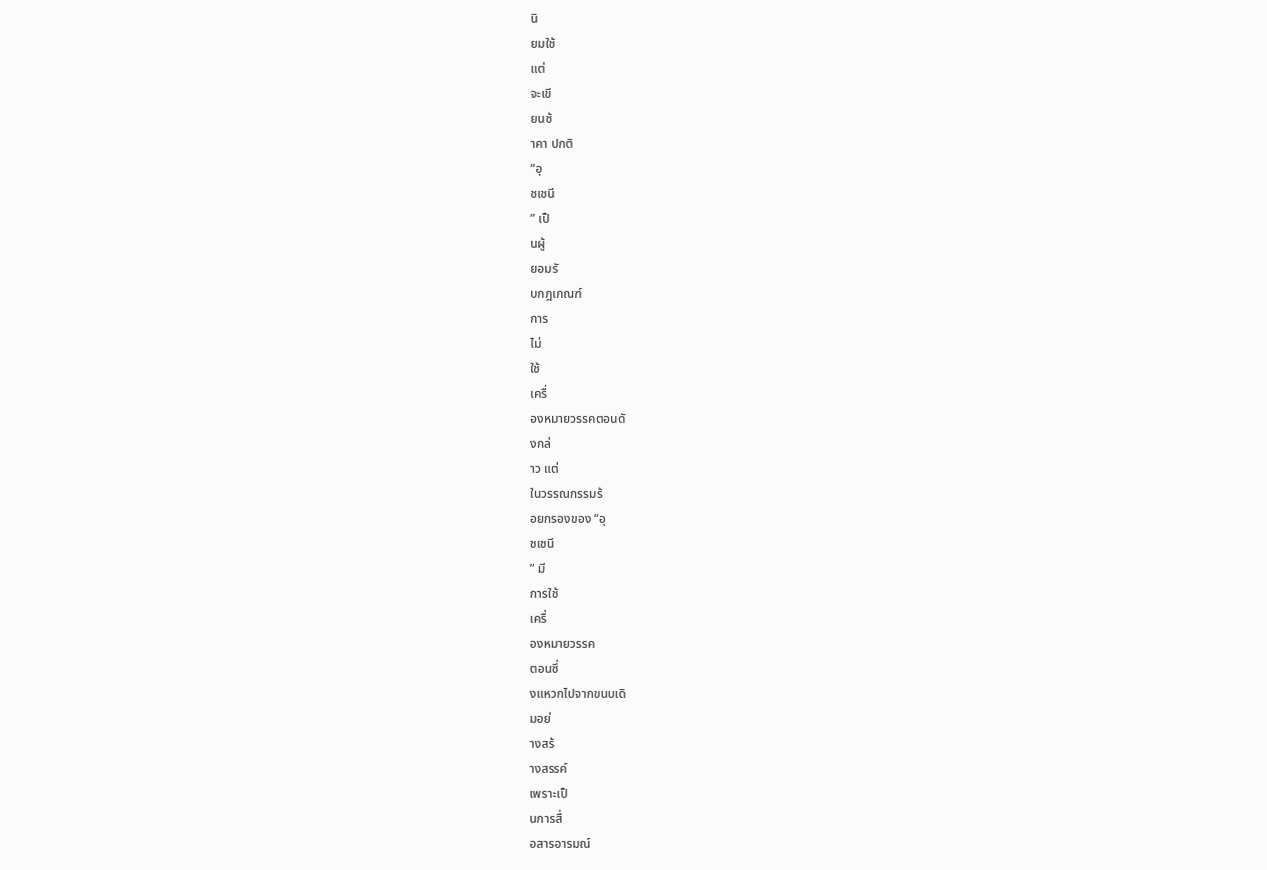นิ
ยมใช้
แต่
จะเขี
ยนซ้
าคา ปกติ
“อุ
ชเชนี
” เป็
นผู้
ยอมรั
บกฎเกณฑ์
การ
ไม่
ใช้
เครื่
องหมายวรรคตอนดั
งกล่
าว แต่
ในวรรณกรรมร้
อยกรองของ “อุ
ชเชนี
” มี
การใช้
เครื่
องหมายวรรค
ตอนซึ่
งแหวกไปจากขนบเดิ
มอย่
างสร้
างสรรค์
เพราะเป็
นการสื่
อสารอารมณ์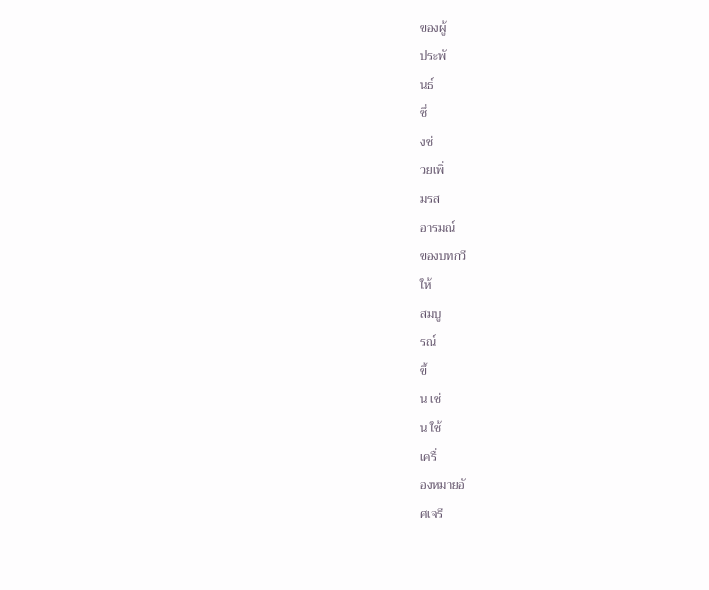ของผู้
ประพั
นธ์
ซึ่
งช่
วยเพิ่
มรส
อารมณ์
ของบทกวี
ให้
สมบู
รณ์
ขึ้
น เช่
น ใช้
เครื่
องหมายอั
ศเจรี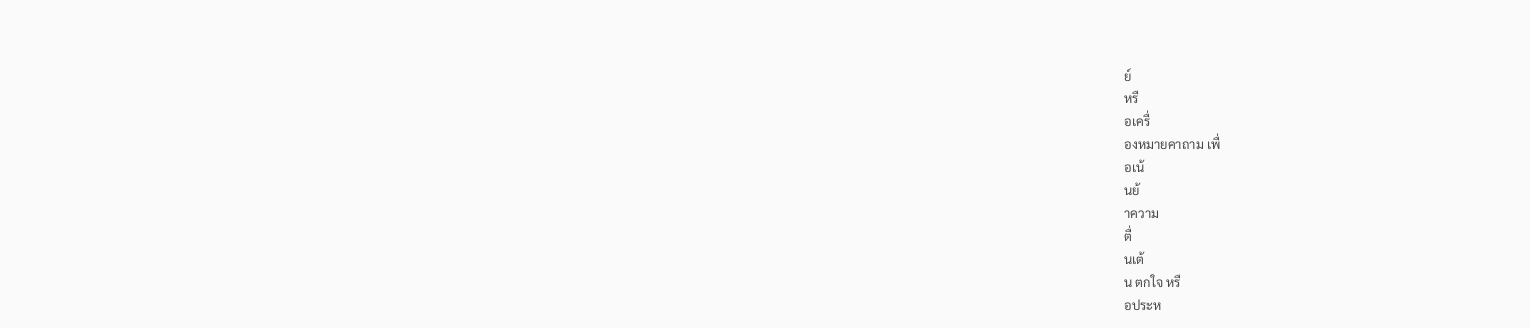ย์
หรื
อเครื่
องหมายคาถาม เพื่
อเน้
นย้
าความ
ตื่
นเต้
น ตกใจ หรื
อประห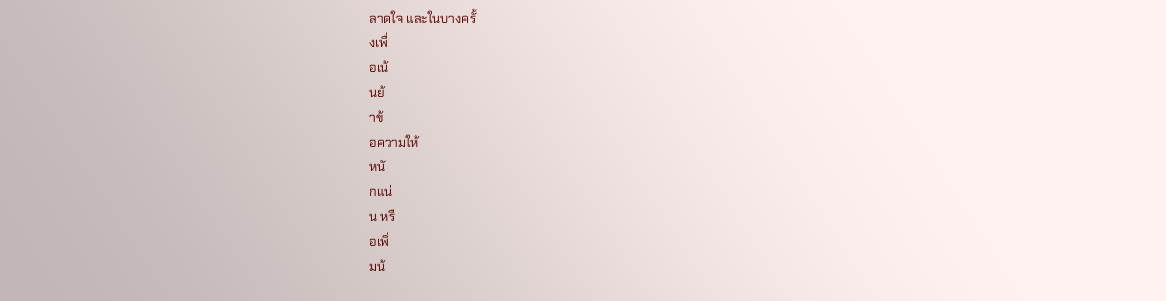ลาดใจ และในบางครั้
งเพื่
อเน้
นย้
าข้
อความให้
หนั
กแน่
น หรื
อเพิ่
มน้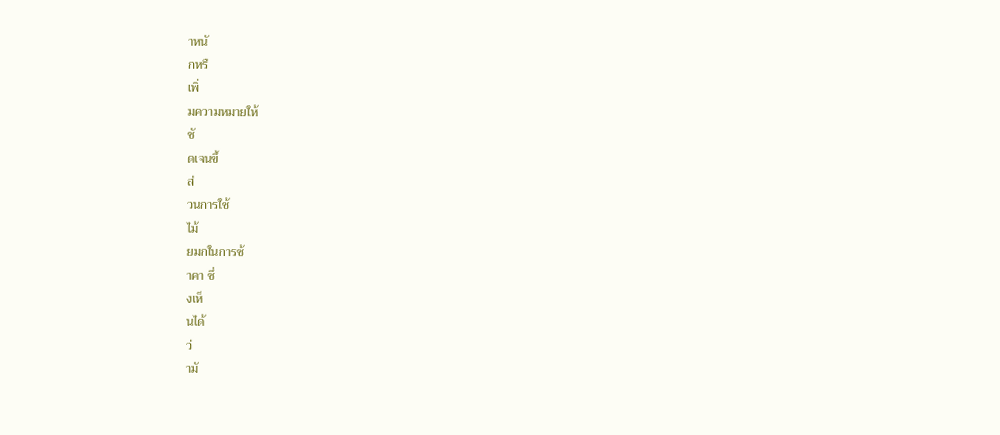าหนั
กหรื
เพิ่
มความหมายให้
ชั
ดเจนขึ้
ส่
วนการใช้
ไม้
ยมกในการซ้
าคา ซึ่
งเห็
นได้
ว่
ามั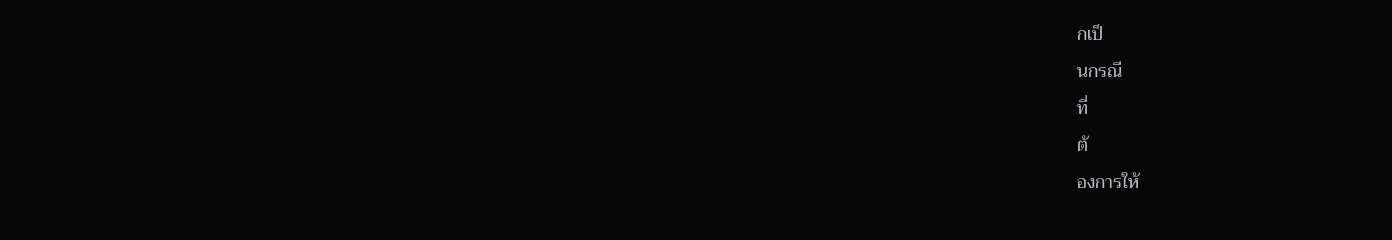กเป็
นกรณี
ที่
ต้
องการให้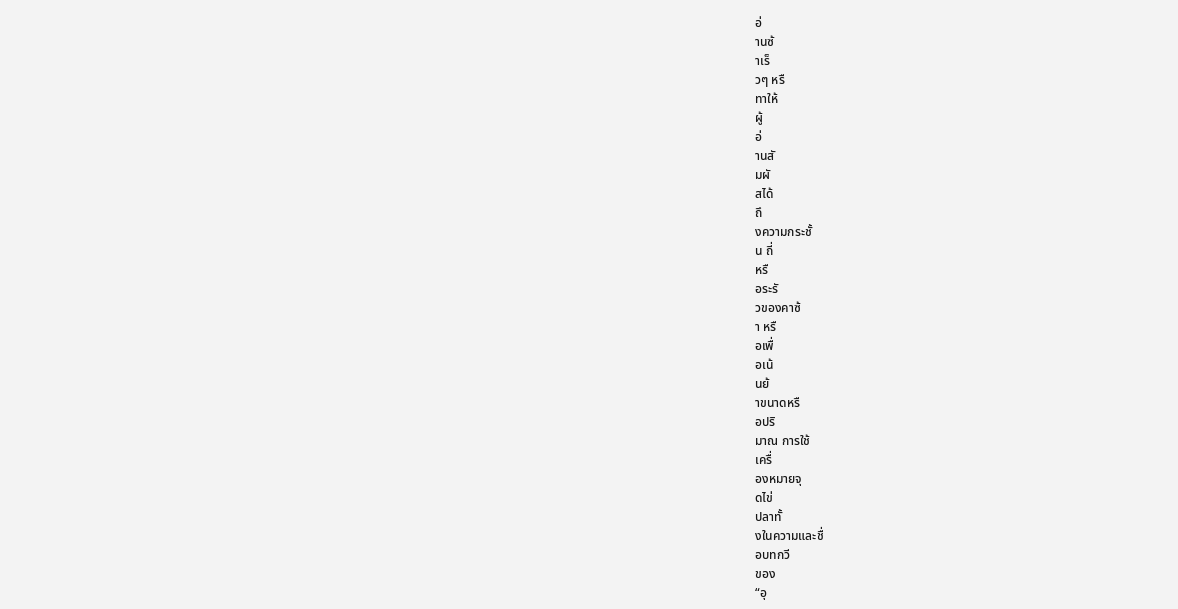อ่
านซ้
าเร็
วๆ หรื
ทาให้
ผู้
อ่
านสั
มผั
สได้
ถึ
งความกระชั้
น ถี่
หรื
อระรั
วของคาซ้
า หรื
อเพื่
อเน้
นย้
าขนาดหรื
อปริ
มาณ การใช้
เครื่
องหมายจุ
ดไข่
ปลาทั้
งในความและชื่
อบทกวี
ของ
“อุ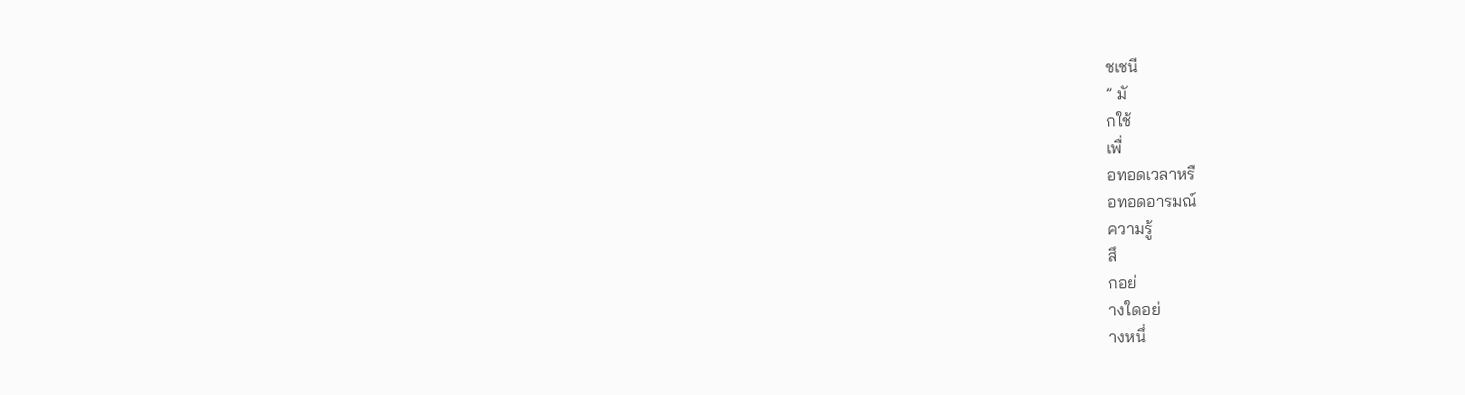ชเชนี
” มั
กใช้
เพื่
อทอดเวลาหรื
อทอดอารมณ์
ความรู้
สึ
กอย่
างใดอย่
างหนึ่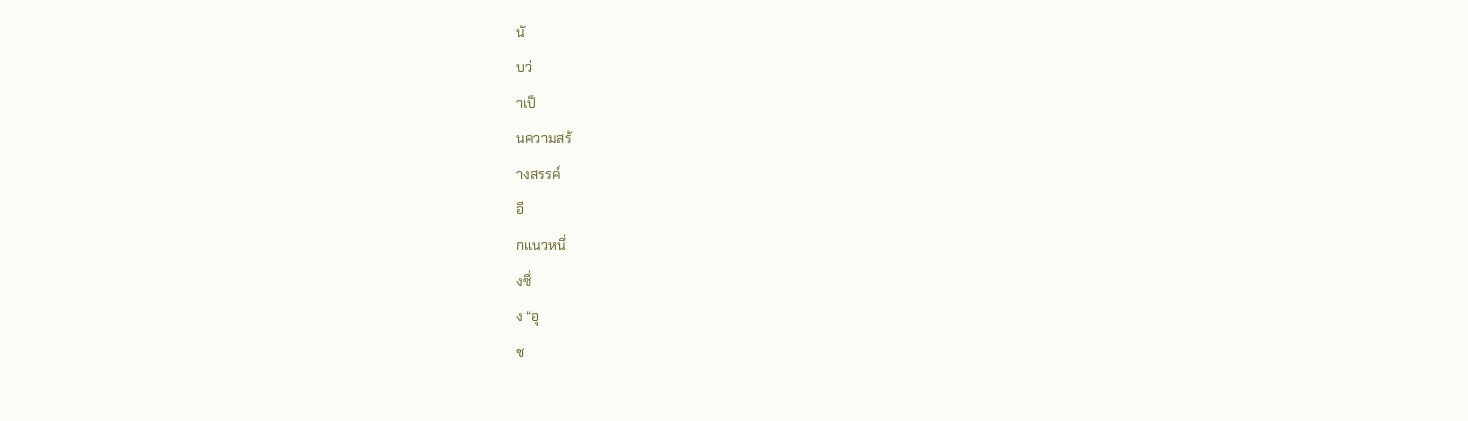นั
บว่
าเป็
นความสร้
างสรรค์
อี
กแนวหนึ่
งซึ่
ง “อุ
ช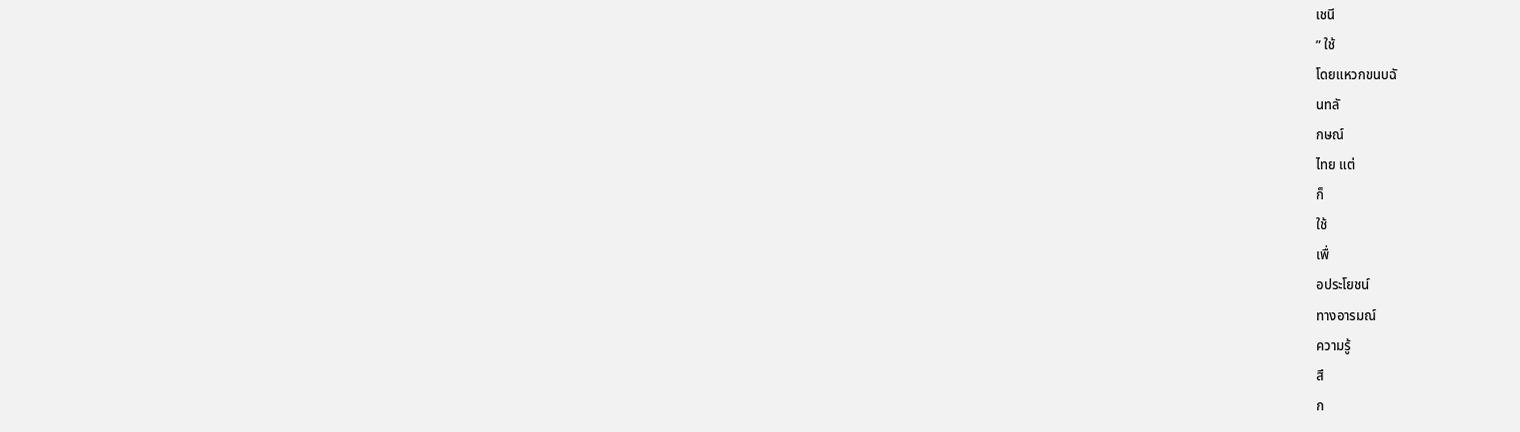เชนี
” ใช้
โดยแหวกขนบฉั
นทลั
กษณ์
ไทย แต่
ก็
ใช้
เพื่
อประโยชน์
ทางอารมณ์
ความรู้
สึ
ก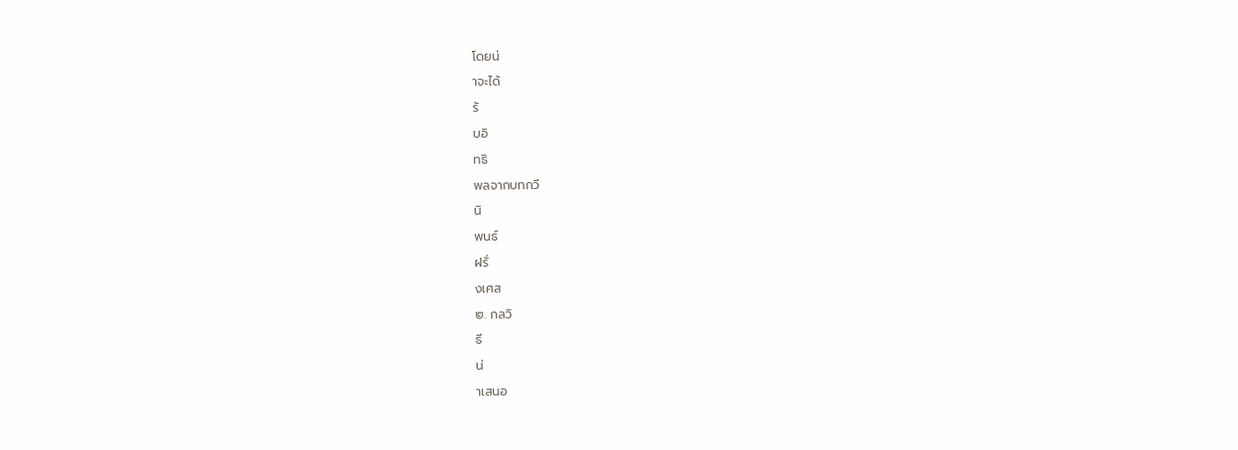โดยน่
าจะได้
รั
บอิ
ทธิ
พลจากบทกวี
นิ
พนธ์
ฝรั่
งเศส
๒. กลวิ
ธี
น่
าเสนอ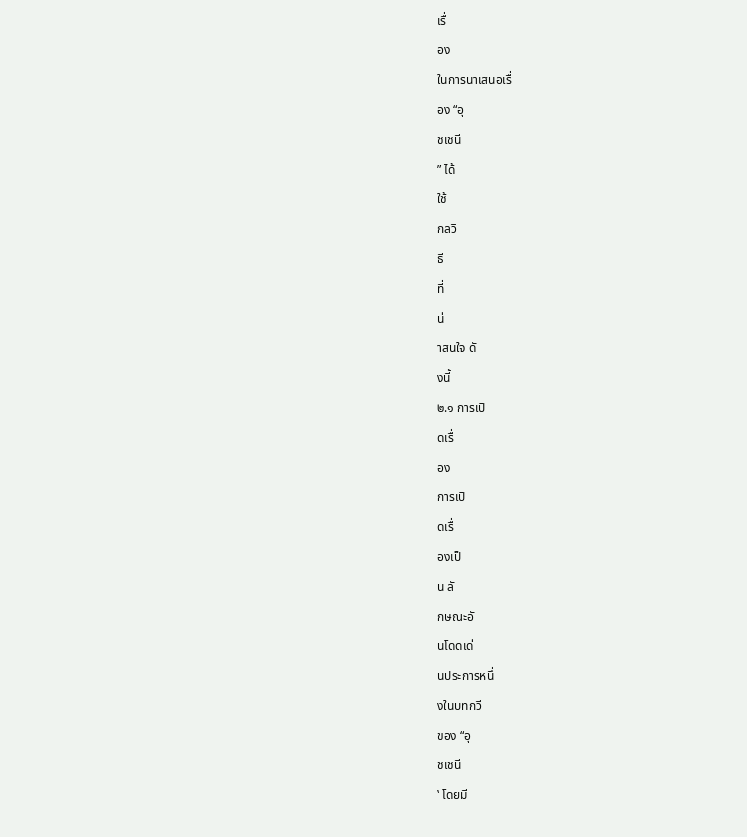เรื่
อง
ในการนาเสนอเรื่
อง “อุ
ชเชนี
” ได้
ใช้
กลวิ
ธี
ที่
น่
าสนใจ ดั
งนี้
๒.๑ การเปิ
ดเรื่
อง
การเปิ
ดเรื่
องเป็
น ลั
กษณะอั
นโดดเด่
นประการหนึ่
งในบทกวี
ของ “อุ
ชเชนี
‛ โดยมี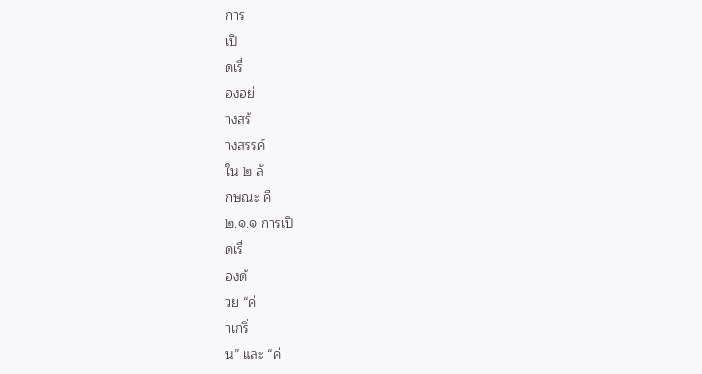การ
เปิ
ดเรื่
องอย่
างสร้
างสรรค์
ใน ๒ ลั
กษณะ คื
๒.๑.๑ การเปิ
ดเรื่
องด้
วย “ค่
าเกริ่
น” และ “ค่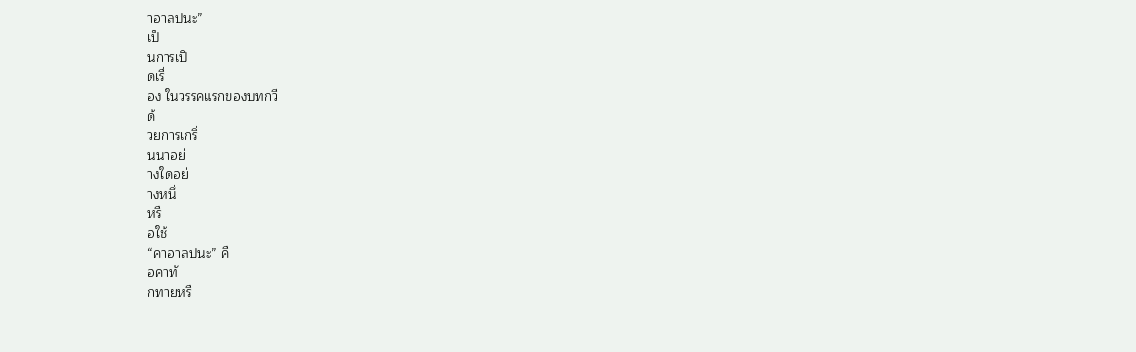าอาลปนะ”
เป็
นการเปิ
ดเรื่
อง ในวรรคแรกของบทกวี
ด้
วยการเกริ่
นนาอย่
างใดอย่
างหนึ่
หรื
อใช้
“คาอาลปนะ” คื
อคาทั
กทายหรื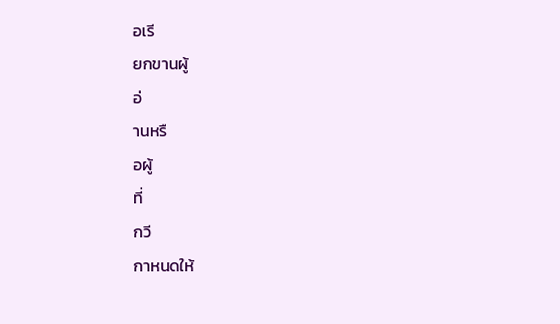อเรี
ยกขานผู้
อ่
านหรื
อผู้
ที่
กวี
กาหนดให้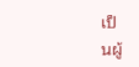เป็
นผู้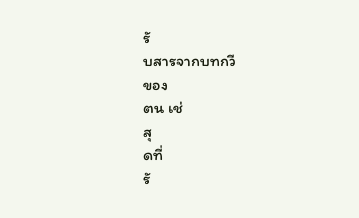รั
บสารจากบทกวี
ของ
ตน เช่
สุ
ดที่
รั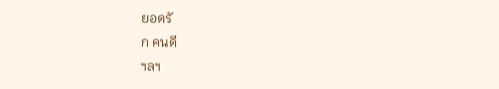ยอดรั
ก คนดี
ฯลฯ